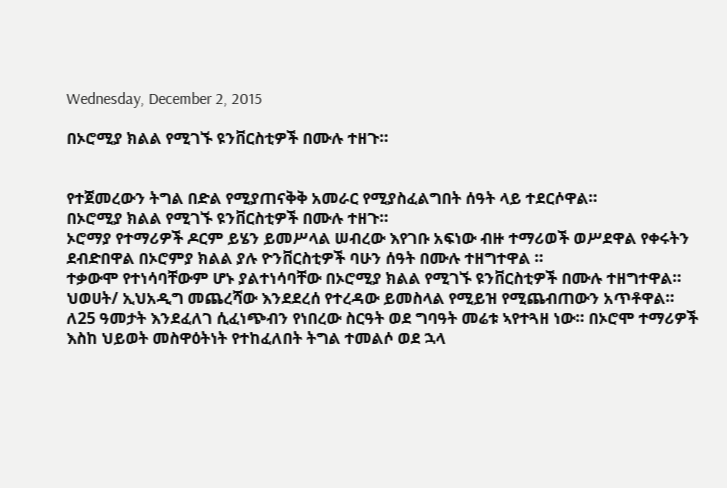Wednesday, December 2, 2015

በኦሮሚያ ክልል የሚገኙ ዩንቨርስቲዎች በሙሉ ተዘጉ።


የተጀመረውን ትግል በድል የሚያጠናቅቅ አመራር የሚያስፈልግበት ሰዓት ላይ ተደርሶዋል።
በኦሮሚያ ክልል የሚገኙ ዩንቨርስቲዎች በሙሉ ተዘጉ።
ኦሮማያ የተማሪዎች ዶርም ይሄን ይመሥላል ሠብረው እየገቡ አፍነው ብዙ ተማሪወች ወሥደዋል የቀሩትን ደብድበዋል በኦሮምያ ክልል ያሉ ዮንቨርስቲዎች ባሁን ሰዓት በሙሉ ተዘግተዋል ።
ተቃውሞ የተነሳባቸውም ሆኑ ያልተነሳባቸው በኦሮሚያ ክልል የሚገኙ ዩንቨርስቲዎች በሙሉ ተዘግተዋል። ህወሀት/ ኢህአዲግ መጨረሻው እንደደረሰ የተረዳው ይመስላል የሚይዝ የሚጨብጠውን አጥቶዋል።
ለ25 ዓመታት እንደፈለገ ሲፈነጭብን የነበረው ስርዓት ወደ ግባዓት መሬቱ ኣየተጓዘ ነው። በኦሮሞ ተማሪዎች እስከ ህይወት መስዋዕትነት የተከፈለበት ትግል ተመልሶ ወደ ኋላ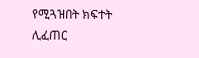የሚጓዝበት ክፍተት ሊፈጠር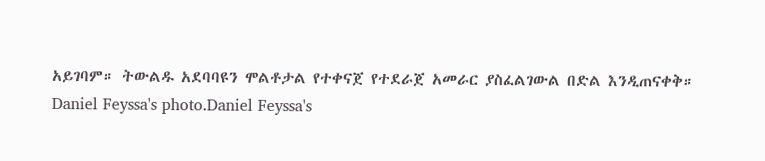አይገባም። ትውልዱ አደባባዩን ሞልቶታል የተቀናጀ የተደራጀ አመራር ያስፈልገውል በድል እንዲጠናቀቅ።
Daniel Feyssa's photo.Daniel Feyssa's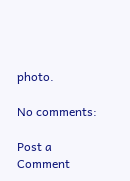photo.

No comments:

Post a Comment